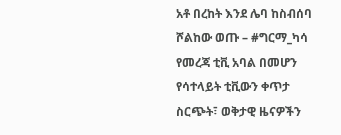አቶ በረከት እንደ ሌባ ከስብሰባ ሾልከው ወጡ – #ግርማ_ካሳ
የመረጃ ቲቪ አባል በመሆን የሳተላይት ቲቪውን ቀጥታ ስርጭት፣ ወቅታዊ ዜናዎችን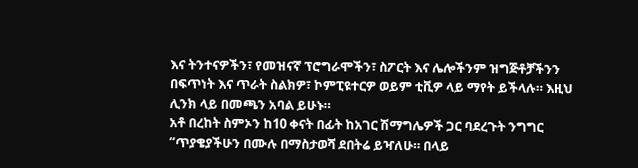እና ትንተናዎችን፣ የመዝናኛ ፕሮግራሞችን፣ ስፖርት እና ሌሎችንም ዝግጅቶቻችንን በፍጥነት እና ጥራት ስልክዎ፣ ኮምፒዩተርዎ ወይም ቲቪዎ ላይ ማየት ይችላሉ። እዚህ ሊንክ ላይ በመጫን አባል ይሁኑ።
አቶ በረከት ስምኦን ከ10 ቀናት በፊት ከአገር ሽማግሌዎች ጋር ባደረጉት ንግግር “ጥያቄያችሁን በሙሉ በማስታወሻ ደበትሬ ይዣለሁ። በላይ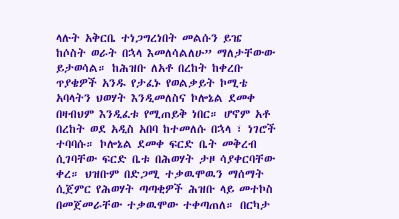ላሉት አቅርቤ ተነጋግረነበት መልሱን ይዤ ከሶስት ወራት በኋላ እመለሳልለሁ” ማለታቸውው ይታወሳል። ከሕዝቡ ለአቶ በረከት ከቀረቡ ጥያቄዎች አንዱ የታፈኑ የወልቃይት ኮሚቴ አባላትን ህወሃት እንዲመለስና ኮሎኔል ደመቀ በዛብህም እንዲፈቱ የሚጠይቅ ነበር። ሆኖም አቶ በረከት ወደ አዲስ አበባ ከተመለሱ በኋላ ፣ ነገሮች ተባባሱ። ኮሎኔል ደመቀ ፍርድ ቤት መቅረብ ሲገባቸው ፍርድ ቤቱ በሕወሃት ታዞ ሳያቀርባቸው ቀረ። ህዝቡም በድጋሚ ተቃዉሞዉን ማሰማት ሲጀምር የሕወሃት ጣጣቂዎች ሕዝቡ ላይ መተኮስ በመጀመራቸው ተቃዉሞው ተቀጣጠለ። በርካታ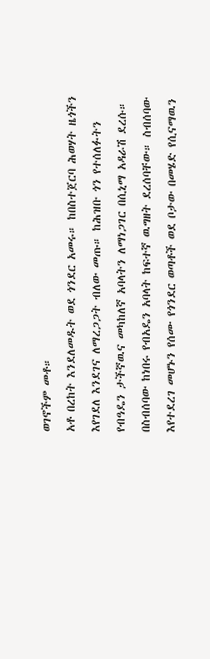ወገኖችም መቶ።
አቶ በረከት እንደለመዱት ወደ ጎንደር አመሩ። ከበስተጀርባ ሕወሃት ዜጎችን እየገደለ እንደገና ለማረጋጋት ብለው መጡ። ከሕዝቡ ጎን የተሰለፉትን የብዓዴን ታችኛዉና መካከለኛ አባላትን ለማነጋገር በሲኒማ አዳራሽ ደረሱ። በስብሰባው ከነበሩ የብአዴን አባላት ከፍተኛ ዉግዘት ደረሰባቸው። ስብሰባው እየተደረገ መሆኑን የሰሙ የጎንደር ወጣቶች ወደ ቦታው በመሄድ የሲናማዉን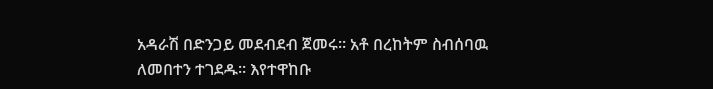አዳራሽ በድንጋይ መደብደብ ጀመሩ። አቶ በረከትም ስብሰባዉ ለመበተን ተገደዱ። እየተዋከቡ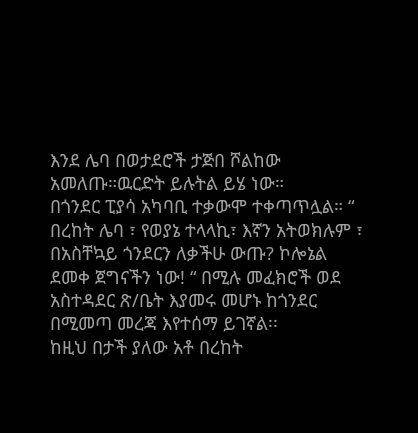እንደ ሌባ በወታደሮች ታጅበ ሾልከው አመለጡ።ዉርድት ይሉትል ይሄ ነው።
በጎንደር ፒያሳ አካባቢ ተቃውሞ ተቀጣጥሏል። “ በረከት ሌባ ፣ የወያኔ ተላላኪ፣ እኛን አትወክሉም ፣ በአስቸኳይ ጎንደርን ለቃችሁ ውጡ? ኮሎኔል ደመቀ ጀግናችን ነው! “ በሚሉ መፈክሮች ወደ አስተዳደር ጽ/ቤት እያመሩ መሆኑ ከጎንደር በሚመጣ መረጃ እየተሰማ ይገኛል፡፡
ከዚህ በታች ያለው አቶ በረከት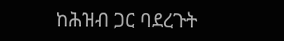ከሕዝብ ጋር ባደረጉት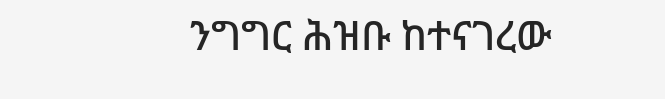ንግግር ሕዝቡ ከተናገረው